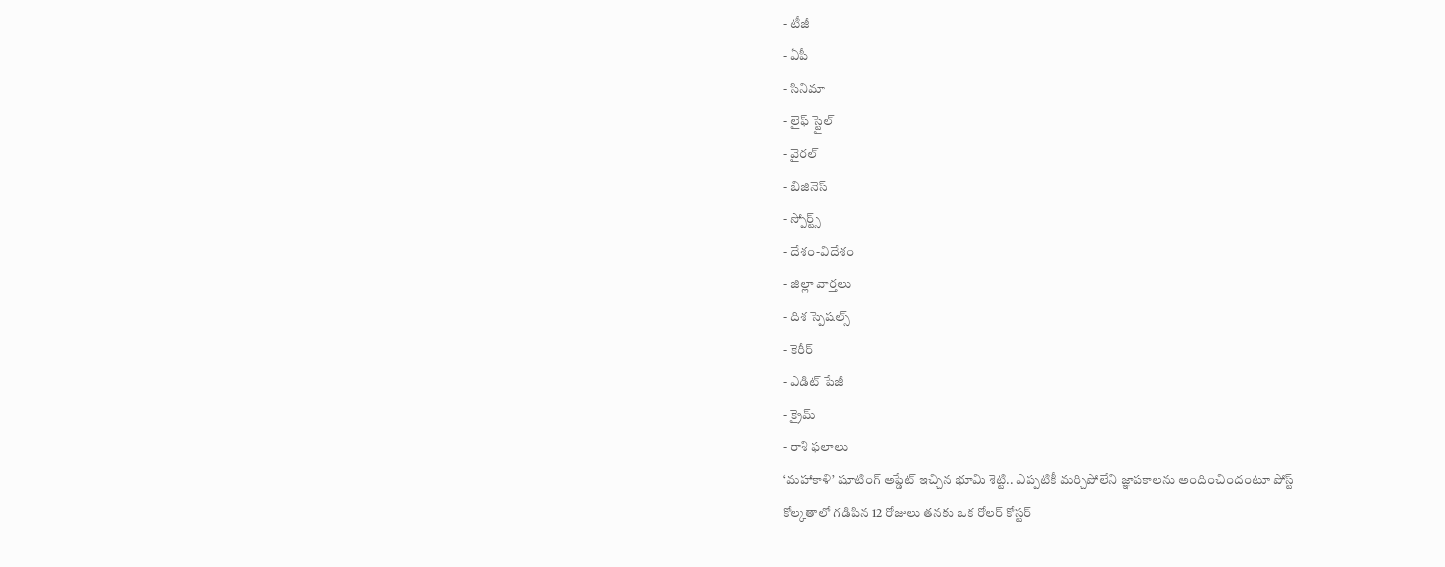- టీజీ
- ఏపీ
- సినిమా
- లైఫ్ స్టైల్
- వైరల్
- బిజినెస్
- స్పోర్ట్స్
- దేశం-విదేశం
- జిల్లా వార్తలు
- దిశ స్పెషల్స్
- కెరీర్
- ఎడిట్ పేజీ
- క్రైమ్
- రాశి ఫలాలు
‘మహాకాళి’ షూటింగ్ అప్డేట్ ఇచ్చిన భూమి శెట్టి.. ఎప్పటికీ మర్చిపోలేని జ్ఞాపకాలను అందించిందంటూ పోస్ట్
కోల్కతాలో గడిపిన 12 రోజులు తనకు ఒక రోలర్ కోస్టర్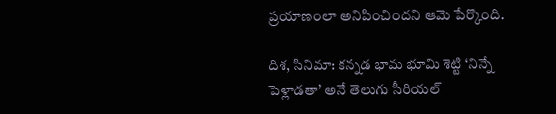ప్రయాణంలా అనిపించిందని ఆమె పేర్కొంది.

దిశ, సినిమా: కన్నడ భామ భూమి శెట్టి ‘నిన్నే పెళ్లాడతా’ అనే తెలుగు సీరియల్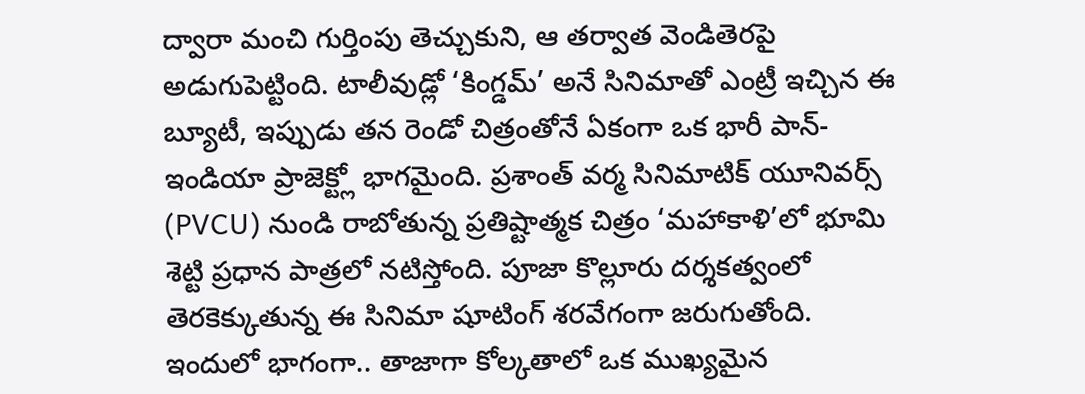ద్వారా మంచి గుర్తింపు తెచ్చుకుని, ఆ తర్వాత వెండితెరపై అడుగుపెట్టింది. టాలీవుడ్లో ‘కింగ్డమ్’ అనే సినిమాతో ఎంట్రీ ఇచ్చిన ఈ బ్యూటీ, ఇప్పుడు తన రెండో చిత్రంతోనే ఏకంగా ఒక భారీ పాన్-ఇండియా ప్రాజెక్ట్లో భాగమైంది. ప్రశాంత్ వర్మ సినిమాటిక్ యూనివర్స్ (PVCU) నుండి రాబోతున్న ప్రతిష్టాత్మక చిత్రం ‘మహాకాళి’లో భూమి శెట్టి ప్రధాన పాత్రలో నటిస్తోంది. పూజా కొల్లూరు దర్శకత్వంలో తెరకెక్కుతున్న ఈ సినిమా షూటింగ్ శరవేగంగా జరుగుతోంది. ఇందులో భాగంగా.. తాజాగా కోల్కతాలో ఒక ముఖ్యమైన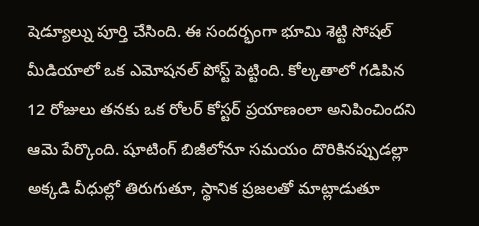షెడ్యూల్ను పూర్తి చేసింది. ఈ సందర్భంగా భూమి శెట్టి సోషల్ మీడియాలో ఒక ఎమోషనల్ పోస్ట్ పెట్టింది. కోల్కతాలో గడిపిన 12 రోజులు తనకు ఒక రోలర్ కోస్టర్ ప్రయాణంలా అనిపించిందని ఆమె పేర్కొంది. షూటింగ్ బిజీలోనూ సమయం దొరికినప్పుడల్లా అక్కడి వీధుల్లో తిరుగుతూ, స్థానిక ప్రజలతో మాట్లాడుతూ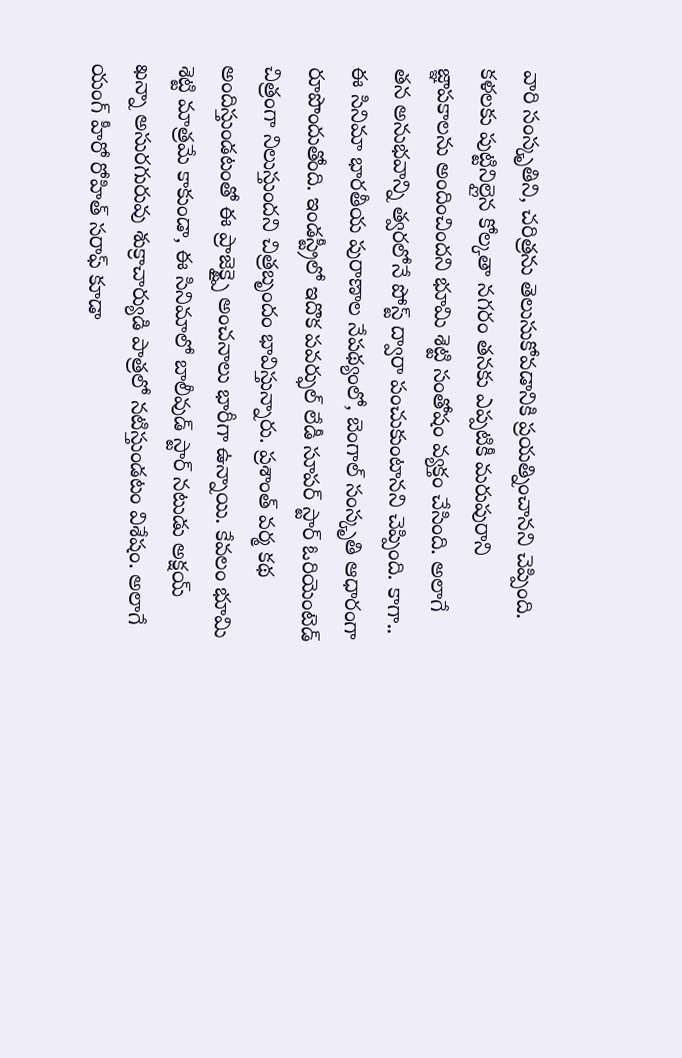వారి సంస్కృతిని, చరిత్రను తెలుసుకోవడానికి ప్రయత్నించానని చెప్పింది.
కళలకు పుట్టినిల్లైన కోల్కతా నగరం తనకు ఎప్పటికీ మరుపురాని జ్ఞాపకాలను అందించిందని భూమి శెట్టి సంతోషం వ్యక్తం చేసింది. అలాగే తన అనుభవాన్ని త్వరలోనే పోస్ట్ ద్వారా పంచుకుంటానని చెప్పింది. కాగా.. ఈ సినిమా భారతీయ పురాణాల నేపథ్యంలో, బెంగాల్ సంస్కృతి ఆధారంగా రూపొందుతోంది. ఇండస్ట్రీలో ఇదొక పవర్ఫుల్ లేడీ సూపర్ స్టార్ ఓరియెంటెడ్ చిత్రంగా నిలుస్తుందని చిత్రబృందం భావిస్తున్నారు. ప్రశాంత్ వర్మ కథ అందిస్తుండటంతో ఈ ప్రాజెక్ట్పై అంచనాలు భారీగా ఉన్నాయి. కేవలం భూమి శెట్టి మాత్రమే కాకుండా, ఈ సినిమాలో బాలీవుడ్ స్టార్ నటుడు అక్షయ్ ఖన్నా అసురగురువు శుక్రాచార్యుడి పాత్రలో నటిస్తుండటం విశేషం. అలాగే యంగ్ హీరో రోహిత్ సరాఫ్ కూడా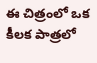ఈ చిత్రంలో ఒక కీలక పాత్రలో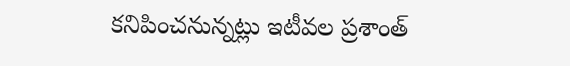కనిపించనున్నట్లు ఇటీవల ప్రశాంత్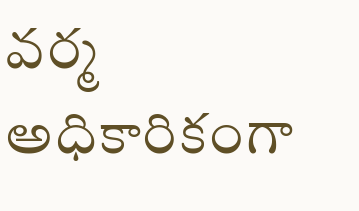వర్మ అధికారికంగా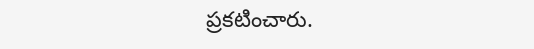ప్రకటించారు.